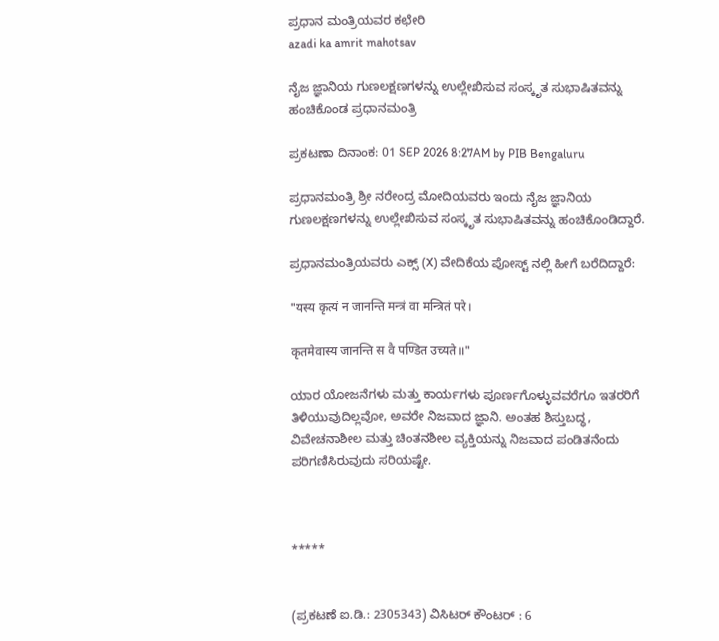ಪ್ರಧಾನ ಮಂತ್ರಿಯವರ ಕಛೇರಿ
azadi ka amrit mahotsav

ನೈಜ ಜ್ಞಾನಿಯ ಗುಣಲಕ್ಷಣಗಳನ್ನು ಉಲ್ಲೇಖಿಸುವ ಸಂಸ್ಕೃತ ಸುಭಾಷಿತವನ್ನು ಹಂಚಿಕೊಂಡ ಪ್ರಧಾನಮಂತ್ರಿ

ಪ್ರಕಟಣಾ ದಿನಾಂಕ: 01 SEP 2026 8:27AM by PIB Bengaluru

ಪ್ರಧಾನಮಂತ್ರಿ ಶ್ರೀ ನರೇಂದ್ರ ಮೋದಿಯವರು ಇಂದು ನೈಜ ಜ್ಞಾನಿಯ ಗುಣಲಕ್ಷಣಗಳನ್ನು ಉಲ್ಲೇಖಿಸುವ ಸಂಸ್ಕೃತ ಸುಭಾಷಿತವನ್ನು ಹಂಚಿಕೊಂಡಿದ್ದಾರೆ.

ಪ್ರಧಾನಮಂತ್ರಿಯವರು ಎಕ್ಸ್ (X) ವೇದಿಕೆಯ ಪೋಸ್ಟ್ ನಲ್ಲಿ ಹೀಗೆ ಬರೆದಿದ್ದಾರೆ:

"यस्य कृत्यं न जानन्ति मन्त्रं वा मन्त्रितं परे।

कृतमेवास्य जानन्ति स वै पण्डित उच्यते॥"

ಯಾರ ಯೋಜನೆಗಳು ಮತ್ತು ಕಾರ್ಯಗಳು ಪೂರ್ಣಗೊಳ್ಳುವವರೆಗೂ ಇತರರಿಗೆ ತಿಳಿಯುವುದಿಲ್ಲವೋ, ಅವರೇ ನಿಜವಾದ ಜ್ಞಾನಿ. ಅಂತಹ ಶಿಸ್ತುಬದ್ಧ, ವಿವೇಚನಾಶೀಲ ಮತ್ತು ಚಿಂತನಶೀಲ ವ್ಯಕ್ತಿಯನ್ನು ನಿಜವಾದ ಪಂಡಿತನೆಂದು ಪರಿಗಣಿಸಿರುವುದು ಸರಿಯಷ್ಟೇ.



*****


(ಪ್ರಕಟಣೆ ಐ.ಡಿ.: 2305343) ವಿಸಿಟರ್ ಕೌಂಟರ್ : 6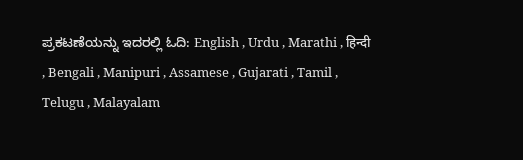ಪ್ರಕಟಣೆಯನ್ನು ಇದರಲ್ಲಿ ಓದಿ: English , Urdu , Marathi , हिन्दी , Bengali , Manipuri , Assamese , Gujarati , Tamil , Telugu , Malayalam